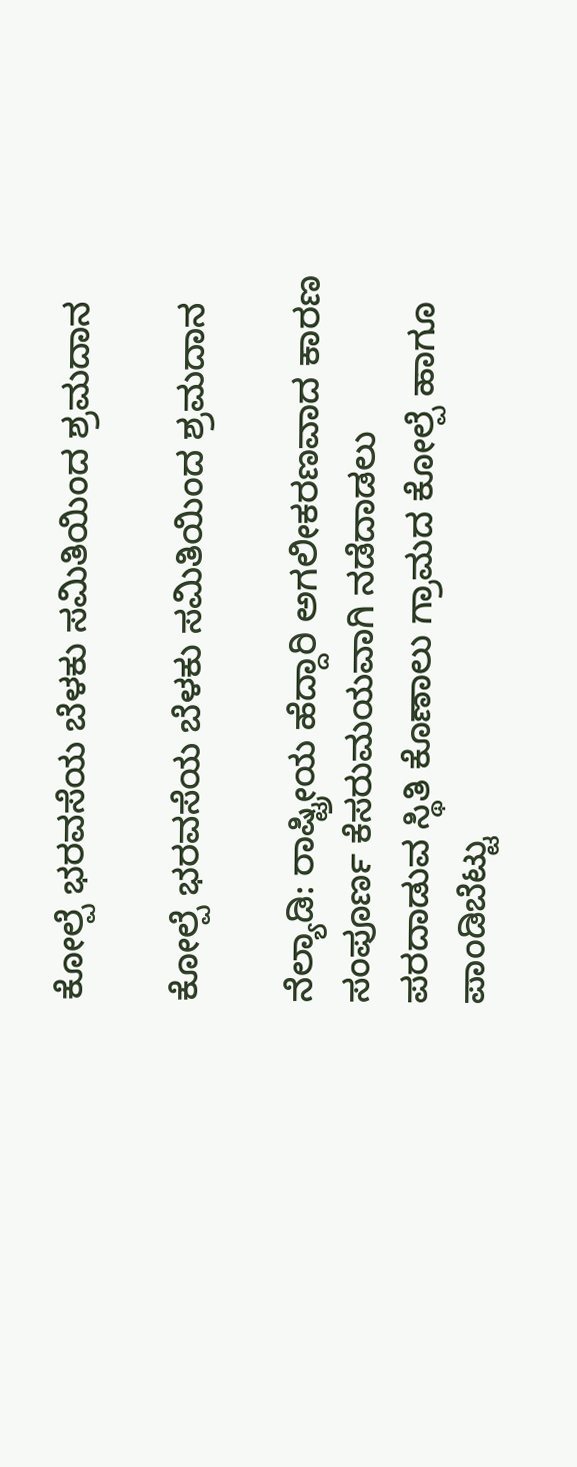ಕೋಲ್ಪೆ ಭರವಸೆಯ ಬೆಳಕು ಸಮಿತಿಯಿಂದ ಶ್ರಮದಾನ

ಕೋಲ್ಪೆ ಭರವಸೆಯ ಬೆಳಕು ಸಮಿತಿಯಿಂದ ಶ್ರಮದಾನ

ನೆಲ್ಯಾಡಿ: ರಾಷ್ಟ್ರೀಯ ಹೆದ್ದಾರಿ ಅಗಲೀಕರಣವಾದ ಕಾರಣ ಸಂಪೂರ್ಣ ಕೆಸರುಮಯವಾಗಿ ನಡೆದಾಡಲು ಪರದಾಡುವ ಸ್ಥಿತಿ ಕೊಣಾಲು ಗ್ರಾಮದ ಕೋಲ್ಪೆ ಹಾಗೂ ಪಾಂಡಿಬೆಟ್ಟು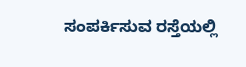ಸಂಪರ್ಕಿಸುವ ರಸ್ತೆಯಲ್ಲಿ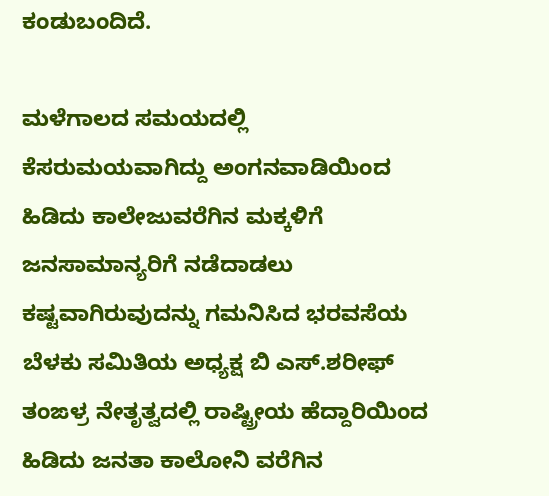ಕಂಡುಬಂದಿದೆ.

ಮಳೆಗಾಲದ ಸಮಯದಲ್ಲಿ ಕೆಸರುಮಯವಾಗಿದ್ದು ಅಂಗನವಾಡಿಯಿಂದ ಹಿಡಿದು ಕಾಲೇಜುವರೆಗಿನ ಮಕ್ಕಳಿಗೆ ಜನಸಾಮಾನ್ಯರಿಗೆ ನಡೆದಾಡಲು ಕಷ್ಟವಾಗಿರುವುದನ್ನು ಗಮನಿಸಿದ ಭರವಸೆಯ ಬೆಳಕು ಸಮಿತಿಯ ಅಧ್ಯಕ್ಷ ಬಿ ಎಸ್.ಶರೀಫ್ ತಂಙಳ್ರ ನೇತೃತ್ವದಲ್ಲಿ ರಾಷ್ಟ್ರೀಯ ಹೆದ್ದಾರಿಯಿಂದ ಹಿಡಿದು ಜನತಾ ಕಾಲೋನಿ ವರೆಗಿನ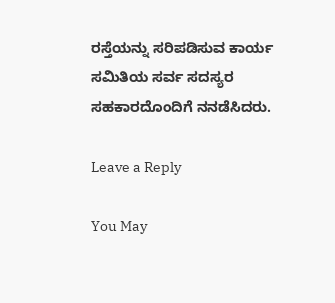ರಸ್ತೆಯನ್ನು‌ ಸರಿಪಡಿಸುವ ಕಾರ್ಯ ಸಮಿತಿಯ ಸರ್ವ ಸದಸ್ಯರ ಸಹಕಾರದೊಂದಿಗೆ ನನಡೆಸಿದರು.

Leave a Reply

You May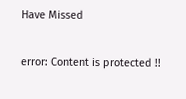Have Missed

error: Content is protected !!